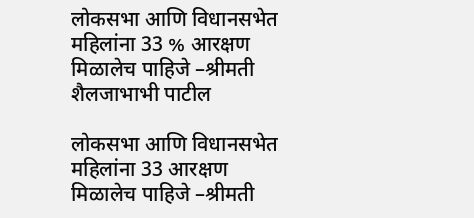लोकसभा आणि विधानसभेत महिलांना 33 % आरक्षण मिळालेच पाहिजे –श्रीमती शैलजाभाभी पाटील

लोकसभा आणि विधानसभेत महिलांना 33 आरक्षण
मिळालेच पाहिजे –श्रीमती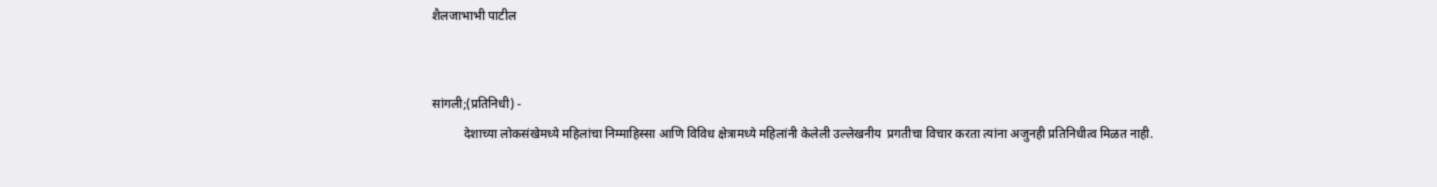शैलजाभाभी पाटील


सांगली;(प्रतिनिधी) -
          देशाच्‍या लोकसंखेमध्‍ये महिलांचा निम्‍माहिस्‍सा आणि विविध क्षेत्रामध्‍ये महिलांनी केलेली उल्‍लेखनीय  प्रगतीचा विचार करता त्‍यांना अजुनही प्रतिनिधीत्‍व मिळत नाही.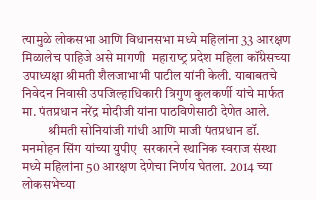त्‍यामुळे लोकसभा आणि विधानसभा मध्‍ये महिलांना 33 आरक्षण मिळालेच पाहिजे असे मागणी  महाराष्‍ट्र प्रदेश महिला कॉंग्रेसच्‍या उपाध्‍यक्षा श्रीमती शैलजाभाभी पाटील यांनी केली. याबाबतचे निवेदन निवासी उपजिल्‍हाधिकारी त्रिगुण कुलकर्णी यांचे मार्फत मा. पंतप्रधान नरेंद्र मोदीजी यांना पाठविणेसाठी देणेत आले.
          श्रीमती सोनियांजी गांधी आणि माजी पंतप्रधान डॉ. मनमोहन सिंग यांच्‍या युपीए  सरकारने स्‍थानिक स्‍वराज संस्‍था मध्‍ये महिलांना 50 आरक्षण देणेचा निर्णय घेतला. 2014 च्‍या लोकसभेच्‍या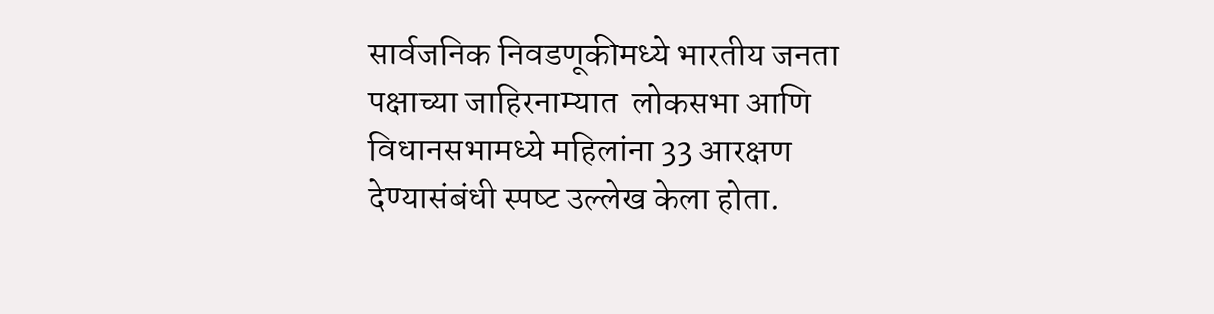सार्वजनिक निवडणूकीमध्‍ये भारतीय जनता पक्षाच्‍या जाहिरनाम्‍यात  लोकसभा आणि विधानसभामध्‍ये महिलांना 33 आरक्षण देण्‍यासंबंधी स्‍पष्‍ट उल्‍लेख केला होता.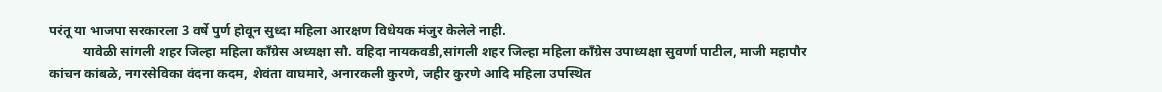परंतू या भाजपा सरकारला 3 वर्षे पुर्ण होवून सुध्‍दा महिला आरक्षण विधेयक मंजुर केलेले नाही.
          यावेळी सांगली शहर जिल्‍हा महिला कॉंग्रेस अध्‍यक्षा सौ. वहिदा नायकवडी,सांगली शहर जिल्‍हा महिला कॉंग्रेस उपाध्‍यक्षा सुवर्णा पाटील, माजी महापौर कांचन कांबळे, नगरसेविका वंदना कदम, शेवंता वाघमारे, अनारकली कुरणे, जहीर कुरणे आदि महिला उपस्थित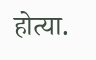होत्‍या.